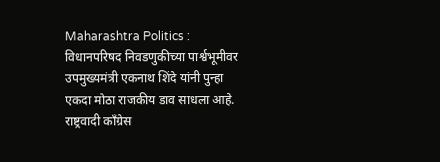Maharashtra Politics : विधानपरिषद निवडणुकीच्या पार्श्वभूमीवर उपमुख्यमंत्री एकनाथ शिंदे यांनी पुन्हा एकदा मोठा राजकीय डाव साधला आहे. राष्ट्रवादी काँग्रेस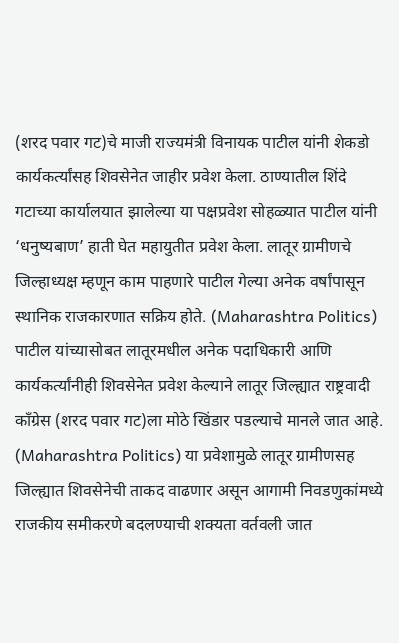(शरद पवार गट)चे माजी राज्यमंत्री विनायक पाटील यांनी शेकडो कार्यकर्त्यांसह शिवसेनेत जाहीर प्रवेश केला. ठाण्यातील शिंदे गटाच्या कार्यालयात झालेल्या या पक्षप्रवेश सोहळ्यात पाटील यांनी ‘धनुष्यबाण’ हाती घेत महायुतीत प्रवेश केला. लातूर ग्रामीणचे जिल्हाध्यक्ष म्हणून काम पाहणारे पाटील गेल्या अनेक वर्षांपासून स्थानिक राजकारणात सक्रिय होते. (Maharashtra Politics) पाटील यांच्यासोबत लातूरमधील अनेक पदाधिकारी आणि कार्यकर्त्यांनीही शिवसेनेत प्रवेश केल्याने लातूर जिल्ह्यात राष्ट्रवादी काँग्रेस (शरद पवार गट)ला मोठे खिंडार पडल्याचे मानले जात आहे. (Maharashtra Politics) या प्रवेशामुळे लातूर ग्रामीणसह जिल्ह्यात शिवसेनेची ताकद वाढणार असून आगामी निवडणुकांमध्ये राजकीय समीकरणे बदलण्याची शक्यता वर्तवली जात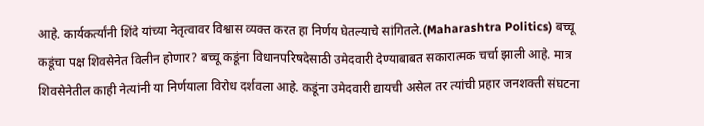आहे. कार्यकर्त्यांनी शिंदे यांच्या नेतृत्वावर विश्वास व्यक्त करत हा निर्णय घेतल्याचे सांगितले.(Maharashtra Politics) बच्चू कडूंचा पक्ष शिवसेनेत विलीन होणार? बच्चू कडूंना विधानपरिषदेसाठी उमेदवारी देण्याबाबत सकारात्मक चर्चा झाली आहे. मात्र शिवसेनेतील काही नेत्यांनी या निर्णयाला विरोध दर्शवला आहे. कडूंना उमेदवारी द्यायची असेल तर त्यांची प्रहार जनशक्ती संघटना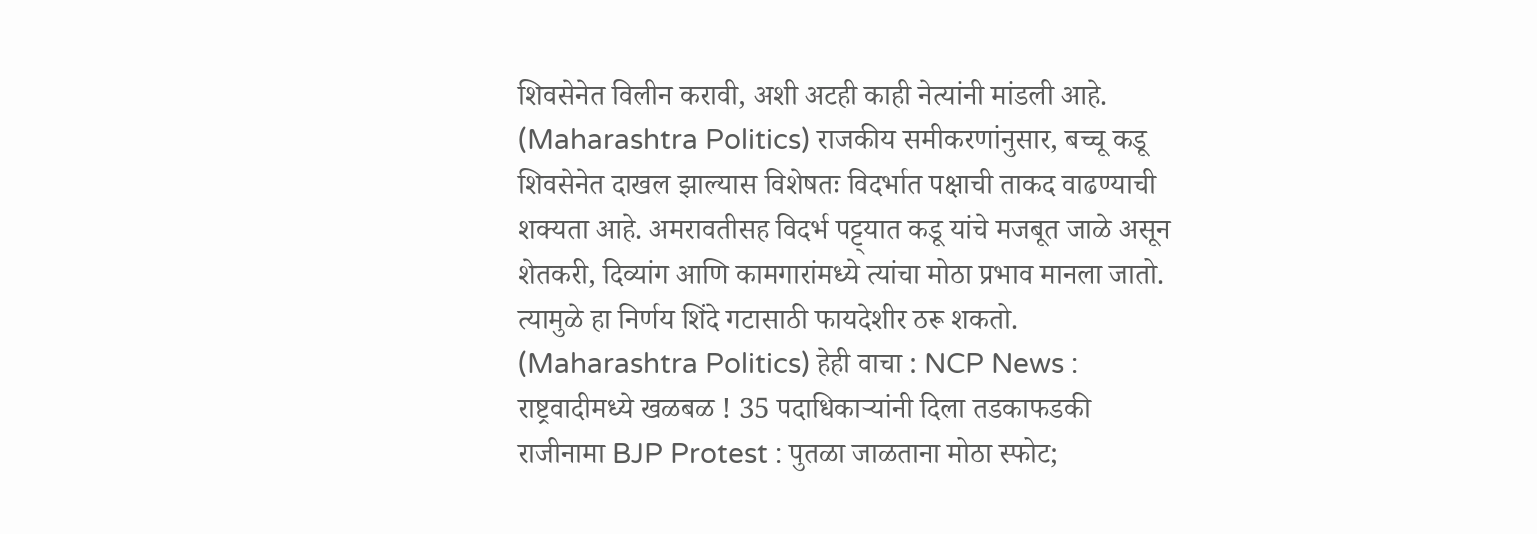शिवसेनेत विलीन करावी, अशी अटही काही नेत्यांनी मांडली आहे. (Maharashtra Politics) राजकीय समीकरणांनुसार, बच्चू कडू शिवसेनेत दाखल झाल्यास विशेषतः विदर्भात पक्षाची ताकद वाढण्याची शक्यता आहे. अमरावतीसह विदर्भ पट्ट्यात कडू यांचे मजबूत जाळे असून शेतकरी, दिव्यांग आणि कामगारांमध्ये त्यांचा मोठा प्रभाव मानला जातो. त्यामुळे हा निर्णय शिंदे गटासाठी फायदेशीर ठरू शकतो. (Maharashtra Politics) हेही वाचा : NCP News : राष्ट्रवादीमध्ये खळबळ ! 35 पदाधिकाऱ्यांनी दिला तडकाफडकी राजीनामा BJP Protest : पुतळा जाळताना मोठा स्फोट;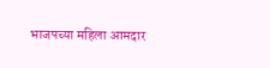भाजपच्या महिला आमदार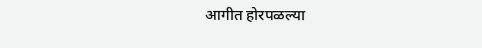आगीत होरपळल्या